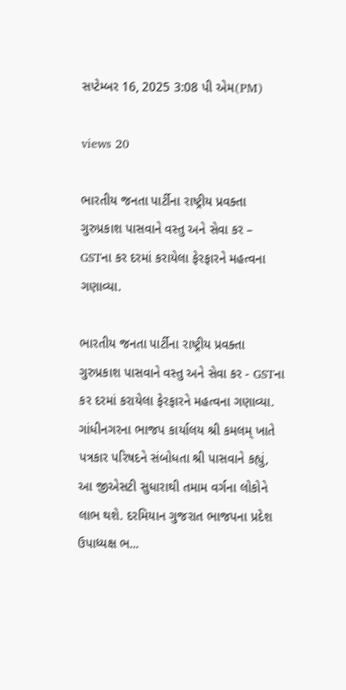સપ્ટેમ્બર 16, 2025 3:08 પી એમ(PM)

views 20

ભારતીય જનતા પાર્ટીના રાષ્ટ્રીય પ્રવક્તા ગુરુપ્રકાશ પાસવાને વસ્તુ અને સેવા કર – GSTના કર દરમાં કરાયેલા ફેરફારને મહત્વના ગણાવ્યા.

ભારતીય જનતા પાર્ટીના રાષ્ટ્રીય પ્રવક્તા ગુરુપ્રકાશ પાસવાને વસ્તુ અને સેવા કર - GSTના કર દરમાં કરાયેલા ફેરફારને મહત્વના ગણાવ્યા. ગાંધીનગરના ભાજપ કાર્યાલય શ્રી કમલમ્ ખાતે પત્રકાર પરિષદને સંબોધતા શ્રી પાસવાને કહ્યું, આ જીએસટી સુધારાથી તમામ વર્ગના લોકોને લાભ થશે. દરમિયાન ગુજરાત ભાજપના પ્રદેશ ઉપાધ્યક્ષ ભ...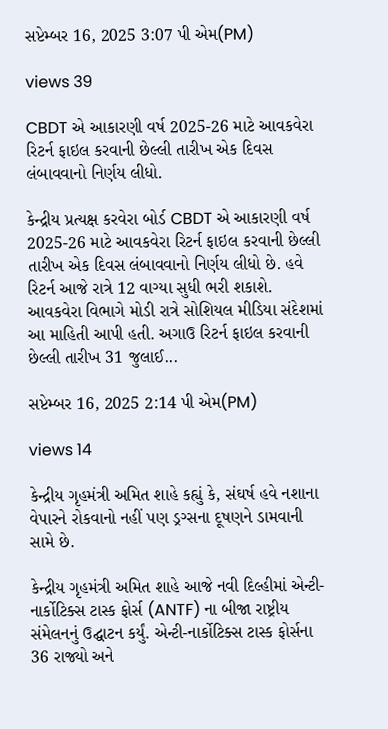સપ્ટેમ્બર 16, 2025 3:07 પી એમ(PM)

views 39

CBDT એ આકારણી વર્ષ 2025-26 માટે આવકવેરા રિટર્ન ફાઇલ કરવાની છેલ્લી તારીખ એક દિવસ લંબાવવાનો નિર્ણય લીધો.

કેન્દ્રીય પ્રત્યક્ષ કરવેરા બોર્ડ CBDT એ આકારણી વર્ષ 2025-26 માટે આવકવેરા રિટર્ન ફાઇલ કરવાની છેલ્લી તારીખ એક દિવસ લંબાવવાનો નિર્ણય લીધો છે. હવે રિટર્ન આજે રાત્રે 12 વાગ્યા સુધી ભરી શકાશે. આવકવેરા વિભાગે મોડી રાત્રે સોશિયલ મીડિયા સંદેશમાં આ માહિતી આપી હતી. અગાઉ રિટર્ન ફાઇલ કરવાની છેલ્લી તારીખ 31 જુલાઈ...

સપ્ટેમ્બર 16, 2025 2:14 પી એમ(PM)

views 14

કેન્દ્રીય ગૃહમંત્રી અમિત શાહે કહ્યું કે, સંઘર્ષ હવે નશાના વેપારને રોકવાનો નહીં પણ ડ્રગ્સના દૂષણને ડામવાની સામે છે.

કેન્દ્રીય ગૃહમંત્રી અમિત શાહે આજે નવી દિલ્હીમાં એન્ટી-નાર્કોટિક્સ ટાસ્ક ફોર્સ (ANTF) ના બીજા રાષ્ટ્રીય સંમેલનનું ઉદ્ઘાટન કર્યું. એન્ટી-નાર્કોટિક્સ ટાસ્ક ફોર્સના 36 રાજ્યો અને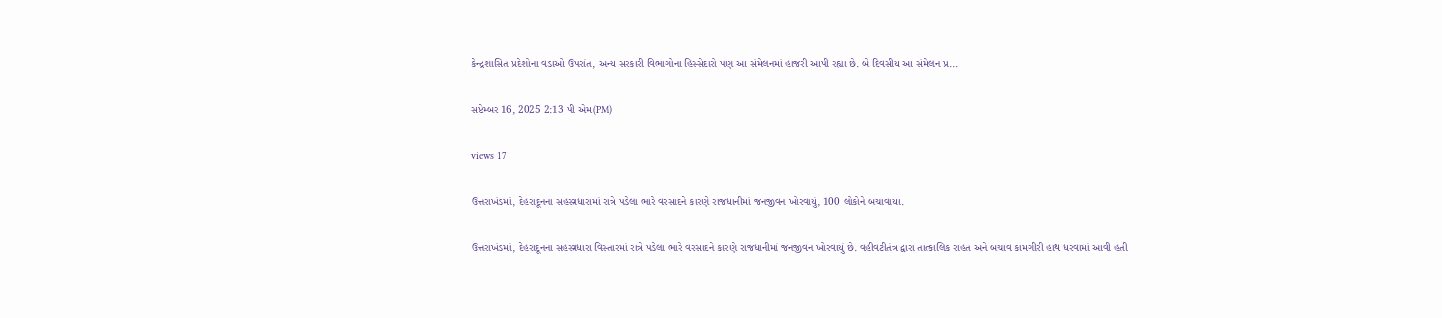કેન્દ્રશાસિત પ્રદેશોના વડાઓ ઉપરાંત, અન્ય સરકારી વિભાગોના હિસ્સેદારો પણ આ સંમેલનમાં હાજરી આપી રહ્યા છે. બે દિવસીય આ સંમેલન પ્ર...

સપ્ટેમ્બર 16, 2025 2:13 પી એમ(PM)

views 17

ઉત્તરાખંડમાં, દેહરાદૂનના સહસ્ત્રધારામાં રાત્રે પડેલા ભારે વરસાદને કારણે રાજધાનીમાં જનજીવન ખોરવાયું, 100 લોકોને બચાવાયા.

ઉત્તરાખંડમાં, દેહરાદૂનના સહસ્ત્રધારા વિસ્તારમાં રાત્રે પડેલા ભારે વરસાદને કારણે રાજધાનીમાં જનજીવન ખોરવાયું છે. વહીવટીતંત્ર દ્વારા તાત્કાલિક રાહત અને બચાવ કામગીરી હાથ ધરવામાં આવી હતી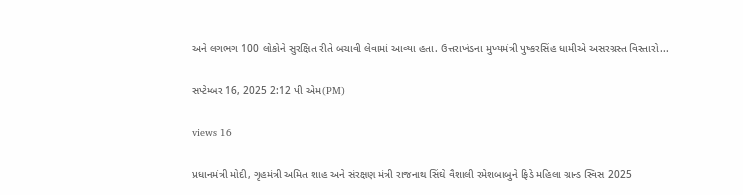અને લગભગ 100 લોકોને સુરક્ષિત રીતે બચાવી લેવામાં આવ્યા હતા. ઉત્તરાખંડના મુખ્યમંત્રી પુષ્કરસિંહ ધામીએ અસરગ્રસ્ત વિસ્તારો...

સપ્ટેમ્બર 16, 2025 2:12 પી એમ(PM)

views 16

પ્રધાનમંત્રી મોદી, ગૃહમંત્રી અમિત શાહ અને સંરક્ષણ મંત્રી રાજનાથ સિંઘે વૈશાલી રમેશબાબુને ફિડે મહિલા ગ્રાન્ડ સ્વિસ 2025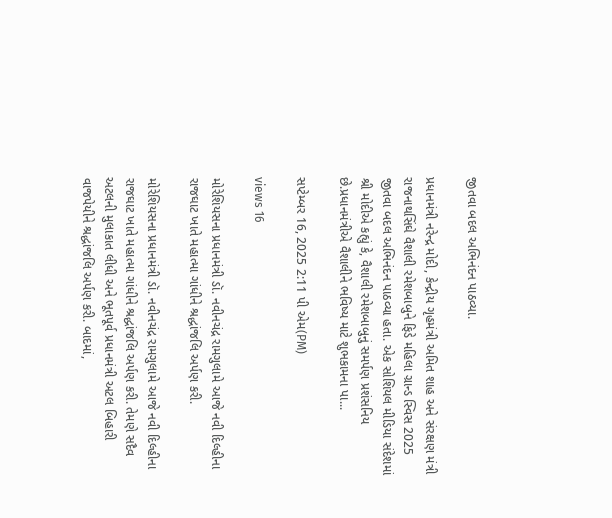જીતવા બદલ અભિનંદન પાઠવ્યા.

પ્રધાનમંત્રી નરેન્દ્ર મોદી, કેન્દ્રીય ગૃહમંત્રી અમિત શાહ અને સંરક્ષણ મંત્રી રાજનાથસિંઘે વૈશાલી રમેશબાબુને ફિડે મહિલા ગ્રાન્ડ સ્વિસ 2025 જીતવા બદલ અભિનંદન પાઠવ્યા હતા. એક સોશિયલ મીડિયા સંદેશમાં શ્રી મોદીએ કહ્યું કે, વૈશાલી રમેશબાબુનું સમર્પણ પ્રશંસનિય છે.પ્રધાનમંત્રીએ વૈશાલીને ભવિષ્ય માટે શુભકામના પા...

સપ્ટેમ્બર 16, 2025 2:11 પી એમ(PM)

views 16

મોરેશિયસના પ્રધાનમંત્રી ડૉ. નવીનચંદ્ર રામગુલામે આજે નવી દિલ્હીના રાજઘાટ ખાતે મહાત્મા ગાંધીને શ્રદ્ધાંજલિ અર્પણ કરી.

મોરેશિયસના પ્રધાનમંત્રી ડૉ. નવીનચંદ્ર રામગુલામે આજે નવી દિલ્હીના રાજઘાટ ખાતે મહાત્મા ગાંધીને શ્રદ્ધાંજલિ અર્પણ કરી. તેમણે સદૈવ અટલની મુલાકાત લીધી અને ભૂતપૂર્વ પ્રધાનમંત્રી અટલ બિહારી વાજપેયીને શ્રદ્ધાંજલિ અર્પણ કરી. બાદમાં,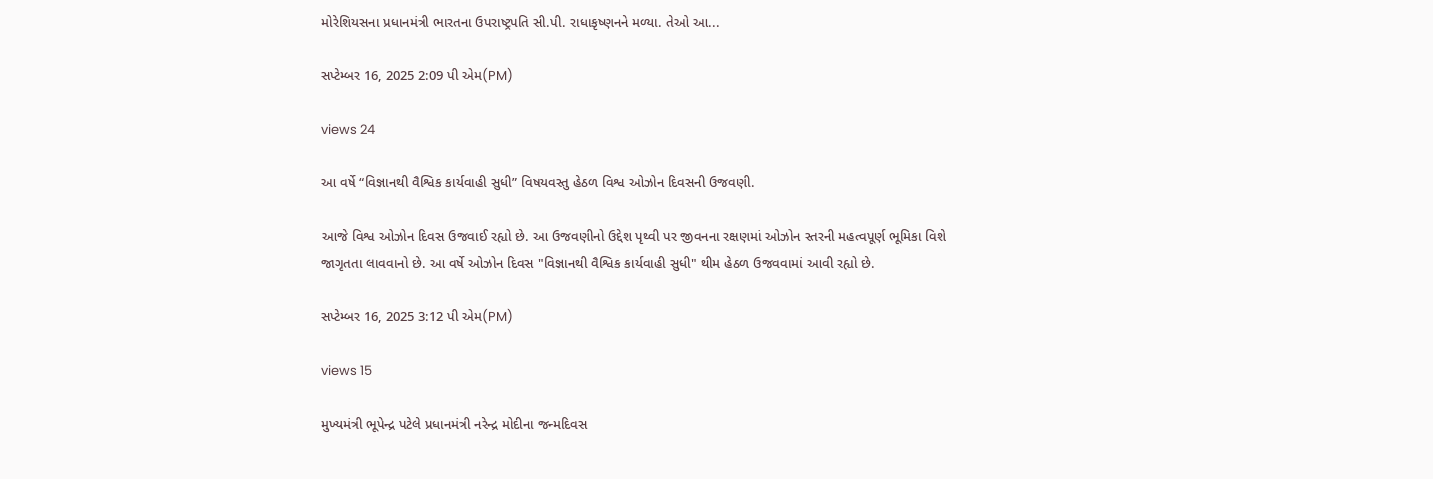મોરેશિયસના પ્રધાનમંત્રી ભારતના ઉપરાષ્ટ્રપતિ સી.પી. રાધાકૃષ્ણનને મળ્યા. તેઓ આ...

સપ્ટેમ્બર 16, 2025 2:09 પી એમ(PM)

views 24

આ વર્ષે “વિજ્ઞાનથી વૈશ્વિક કાર્યવાહી સુધી” વિષયવસ્તુ હેઠળ વિશ્વ ઓઝોન દિવસની ઉજવણી.

આજે વિશ્વ ઓઝોન દિવસ ઉજવાઈ રહ્યો છે. આ ઉજવણીનો ઉદ્દેશ પૃથ્વી પર જીવનના રક્ષણમાં ઓઝોન સ્તરની મહત્વપૂર્ણ ભૂમિકા વિશે જાગૃતતા લાવવાનો છે. આ વર્ષે ઓઝોન દિવસ "વિજ્ઞાનથી વૈશ્વિક કાર્યવાહી સુધી" થીમ હેઠળ ઉજવવામાં આવી રહ્યો છે.

સપ્ટેમ્બર 16, 2025 3:12 પી એમ(PM)

views 15

મુખ્યમંત્રી ભૂપેન્દ્ર પટેલે પ્રધાનમંત્રી નરેન્દ્ર મોદીના જન્મદિવસ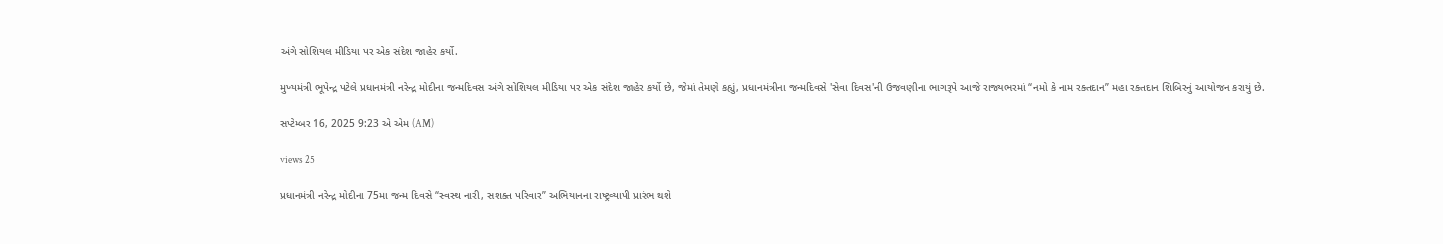અંગે સોશિયલ મીડિયા પર એક સંદેશ જાહેર કર્યો.

મુખ્યમંત્રી ભૂપેન્દ્ર પટેલે પ્રધાનમંત્રી નરેન્દ્ર મોદીના જન્મદિવસ અંગે સોશિયલ મીડિયા પર એક સંદેશ જાહેર કર્યો છે, જેમાં તેમણે કહ્યું, પ્રધાનમંત્રીના જન્મદિવસે 'સેવા દિવસ'ની ઉજવણીના ભાગરૂપે આજે રાજ્યભરમાં “નમો કે નામ રક્તદાન” મહા રક્તદાન શિબિરનું આયોજન કરાયું છે.

સપ્ટેમ્બર 16, 2025 9:23 એ એમ (AM)

views 25

પ્રધાનમંત્રી નરેન્દ્ર મોદીના 75મા જન્મ દિવસે “સ્વસ્થ નારી, સશક્ત પરિવાર” અભિયાનના રાષ્ટ્રવ્યાપી પ્રારંભ થશે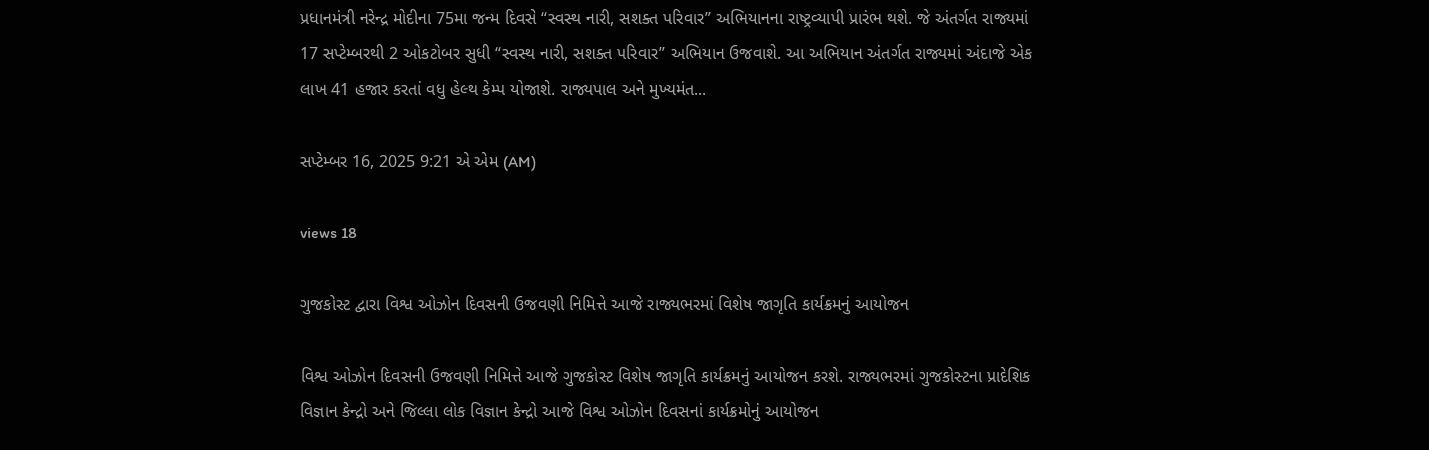પ્રધાનમંત્રી નરેન્દ્ર મોદીના 75મા જન્મ દિવસે “સ્વસ્થ નારી, સશક્ત પરિવાર” અભિયાનના રાષ્ટ્રવ્યાપી પ્રારંભ થશે. જે અંતર્ગત રાજ્યમાં 17 સપ્ટેમ્બરથી 2 ઓકટોબર સુધી “સ્વસ્થ નારી, સશક્ત પરિવાર” અભિયાન ઉજવાશે. આ અભિયાન અંતર્ગત રાજ્યમાં અંદાજે એક લાખ 41 હજાર કરતાં વધુ હેલ્થ કેમ્પ યોજાશે. રાજ્યપાલ અને મુખ્યમંત...

સપ્ટેમ્બર 16, 2025 9:21 એ એમ (AM)

views 18

ગુજકોસ્ટ દ્વારા વિશ્વ ઓઝોન દિવસની ઉજવણી નિમિત્તે આજે રાજ્યભરમાં વિશેષ જાગૃતિ કાર્યક્રમનું આયોજન

વિશ્વ ઓઝોન દિવસની ઉજવણી નિમિત્તે આજે ગુજકોસ્ટ વિશેષ જાગૃતિ કાર્યક્રમનું આયોજન કરશે. રાજ્યભરમાં ગુજકોસ્ટના પ્રાદેશિક વિજ્ઞાન કેન્દ્રો અને જિલ્લા લોક વિજ્ઞાન કેન્દ્રો આજે વિશ્વ ઓઝોન દિવસનાં કાર્યક્રમોનું આયોજન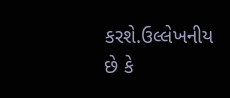કરશે.ઉલ્લેખનીય છે કે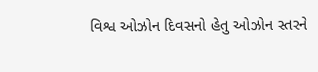વિશ્વ ઓઝોન દિવસનો હેતુ ઓઝોન સ્તરને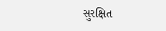સુરક્ષિત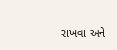રાખવા અને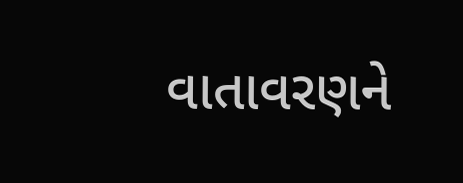વાતાવરણને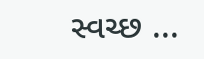સ્વચ્છ ...